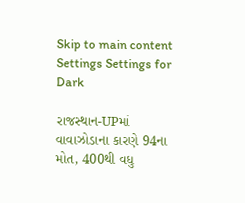Skip to main content
Settings Settings for Dark

રાજસ્થાન-UPમાં વાવાઝોડાના કારણે 94ના મોત, 400થી વધુ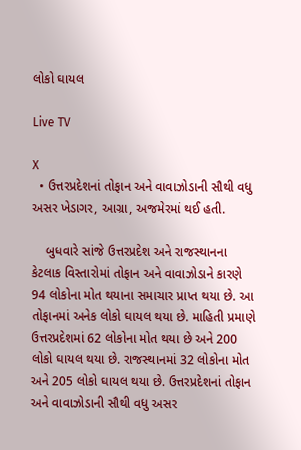લોકો ઘાયલ

Live TV

X
  • ઉત્તરપ્રદેશનાં તોફાન અને વાવાઝોડાની સૌથી વધુ અસર ખેડાગર, આગ્રા, અજમેરમાં થઈ હતી.

    બુધવારે સાંજે ઉત્તરપ્રદેશ અને રાજસ્થાનના કેટલાક વિસ્તારોમાં તોફાન અને વાવાઝોડાને કારણે 94 લોકોના મોત થયાના સમાચાર પ્રાપ્ત થયા છે. આ તોફાનમાં અનેક લોકો ઘાયલ થયા છે. માહિતી પ્રમાણે ઉત્તરપ્રદેશમાં 62 લોકોના મોત થયા છે અને 200 લોકો ઘાયલ થયા છે. રાજસ્થાનમાં 32 લોકોના મોત અને 205 લોકો ઘાયલ થયા છે. ઉત્તરપ્રદેશનાં તોફાન અને વાવાઝોડાની સૌથી વધુ અસર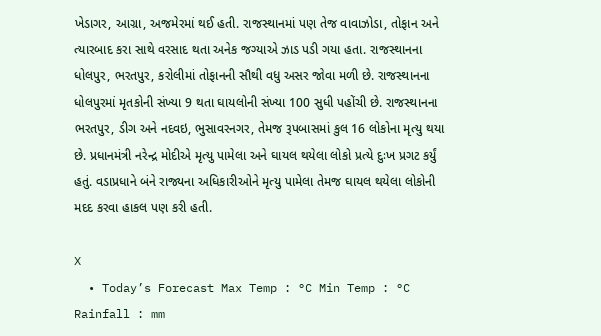ખેડાગર, આગ્રા, અજમેરમાં થઈ હતી. રાજસ્થાનમાં પણ તેજ વાવાઝોડા, તોફાન અને ત્યારબાદ કરા સાથે વરસાદ થતા અનેક જગ્યાએ ઝાડ પડી ગયા હતા. રાજસ્થાનના ધોલપુર, ભરતપુર, કરોલીમાં તોફાનની સૌથી વધુ અસર જોવા મળી છે. રાજસ્થાનના ધોલપુરમાં મૃતકોની સંખ્યા 9 થતા ઘાયલોની સંખ્યા 100 સુધી પહોંચી છે. રાજસ્થાનના ભરતપુર, ડીગ અને નદવઇ, ભુસાવરનગર, તેમજ રૂપબાસમાં કુલ 16 લોકોના મૃત્યુ થયા છે. પ્રધાનમંત્રી નરેન્દ્ર મોદીએ મૃત્યુ પામેલા અને ઘાયલ થયેલા લોકો પ્રત્યે દુઃખ પ્રગટ કર્યું હતું. વડાપ્રધાને બંને રાજ્યના અધિકારીઓને મૃત્યુ પામેલા તેમજ ઘાયલ થયેલા લોકોની મદદ કરવા હાકલ પણ કરી હતી.

X
  • Today’s Forecast Max Temp : °C Min Temp : °C Rainfall : mm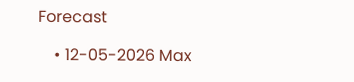Forecast

    • 12-05-2026 Max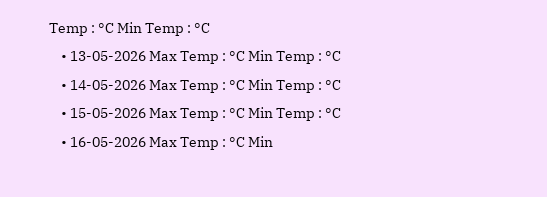Temp : °C Min Temp : °C
    • 13-05-2026 Max Temp : °C Min Temp : °C
    • 14-05-2026 Max Temp : °C Min Temp : °C
    • 15-05-2026 Max Temp : °C Min Temp : °C
    • 16-05-2026 Max Temp : °C Min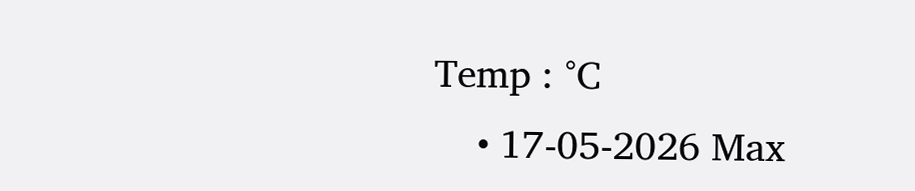Temp : °C
    • 17-05-2026 Max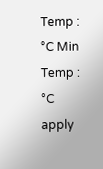Temp : °C Min Temp : °C
apply